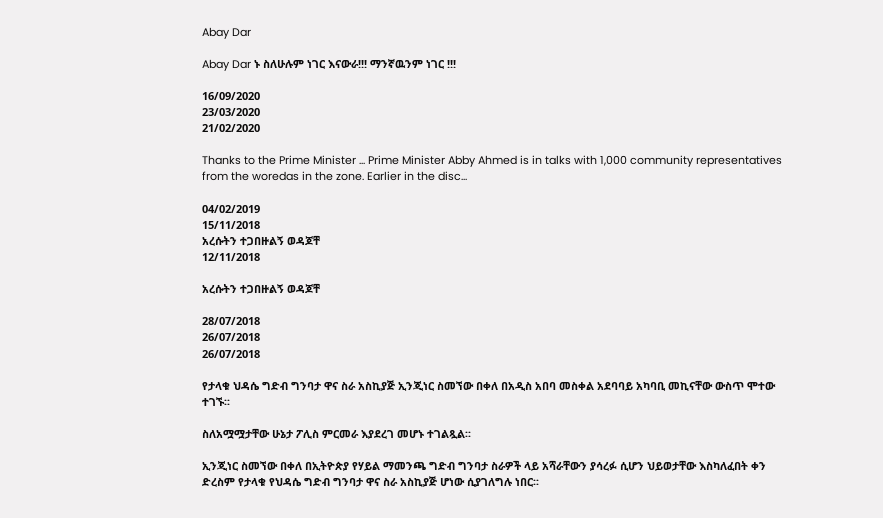Abay Dar

Abay Dar ኑ ስለሁሉም ነገር እናውራ!!! ማንኛዉንም ነገር !!!

16/09/2020
23/03/2020
21/02/2020

Thanks to the Prime Minister ... Prime Minister Abby Ahmed is in talks with 1,000 community representatives from the woredas in the zone. Earlier in the disc...

04/02/2019
15/11/2018
አረሱትን ተጋበዙልኝ ወዳጆቸ
12/11/2018

አረሱትን ተጋበዙልኝ ወዳጆቸ

28/07/2018
26/07/2018
26/07/2018

የታላቁ ህዳሴ ግድብ ግንባታ ዋና ስራ አስኪያጅ ኢንጂነር ስመኘው በቀለ በአዲስ አበባ መስቀል አደባባይ አካባቢ መኪናቸው ውስጥ ሞተው ተገኙ፡፡

ስለአሟሟታቸው ሁኔታ ፖሊስ ምርመራ እያደረገ መሆኑ ተገልጿል፡፡

ኢንጂነር ስመኘው በቀለ በኢትዮጵያ የሃይል ማመንጫ ግድብ ግንባታ ስራዎች ላይ አሻራቸውን ያሳረፉ ሲሆን ህይወታቸው እስካለፈበት ቀን ድረስም የታላቁ የህዳሴ ግድብ ግንባታ ዋና ስራ አስኪያጅ ሆነው ሲያገለግሉ ነበር፡፡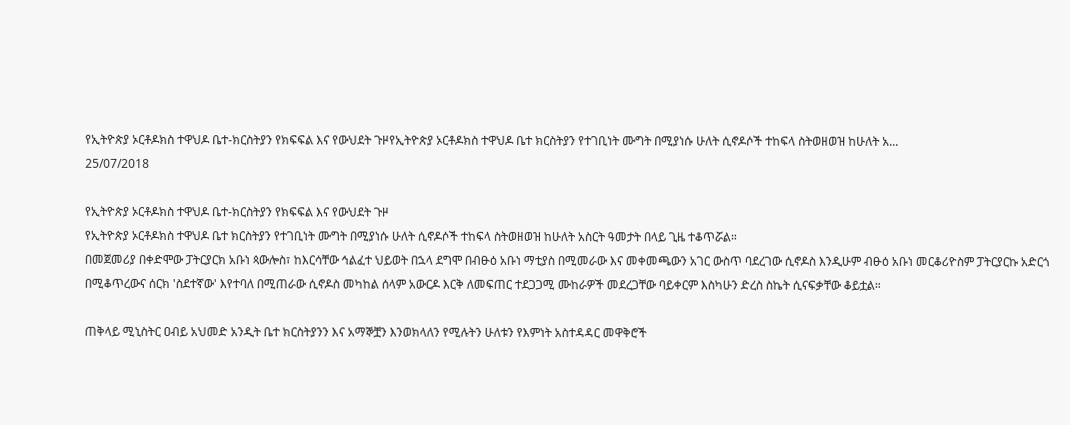የኢትዮጵያ ኦርቶዶክስ ተዋህዶ ቤተ-ክርስትያን የክፍፍል እና የውህደት ጉዞየኢትዮጵያ ኦርቶዶክስ ተዋህዶ ቤተ ክርስትያን የተገቢነት ሙግት በሚያነሱ ሁለት ሲኖዶሶች ተከፍላ ስትወዘወዝ ከሁለት አ...
25/07/2018

የኢትዮጵያ ኦርቶዶክስ ተዋህዶ ቤተ-ክርስትያን የክፍፍል እና የውህደት ጉዞ
የኢትዮጵያ ኦርቶዶክስ ተዋህዶ ቤተ ክርስትያን የተገቢነት ሙግት በሚያነሱ ሁለት ሲኖዶሶች ተከፍላ ስትወዘወዝ ከሁለት አስርት ዓመታት በላይ ጊዜ ተቆጥሯል።
በመጀመሪያ በቀድሞው ፓትርያርክ አቡነ ጳውሎስ፣ ከእርሳቸው ኅልፈተ ህይወት በኋላ ደግሞ በብፁዕ አቡነ ማቲያስ በሚመራው እና መቀመጫውን አገር ውስጥ ባደረገው ሲኖዶስ እንዲሁም ብፁዕ አቡነ መርቆሪዮስም ፓትርያርኩ አድርጎ በሚቆጥረውና ሰርክ 'ስደተኛው' እየተባለ በሚጠራው ሲኖዶስ መካከል ሰላም አውርዶ እርቅ ለመፍጠር ተደጋጋሚ ሙከራዎች መደረጋቸው ባይቀርም እስካሁን ድረስ ስኬት ሲናፍቃቸው ቆይቷል።

ጠቅላይ ሚኒስትር ዐብይ አህመድ አንዲት ቤተ ክርስትያንን እና አማኞቿን እንወክላለን የሚሉትን ሁለቱን የእምነት አስተዳዳር መዋቅሮች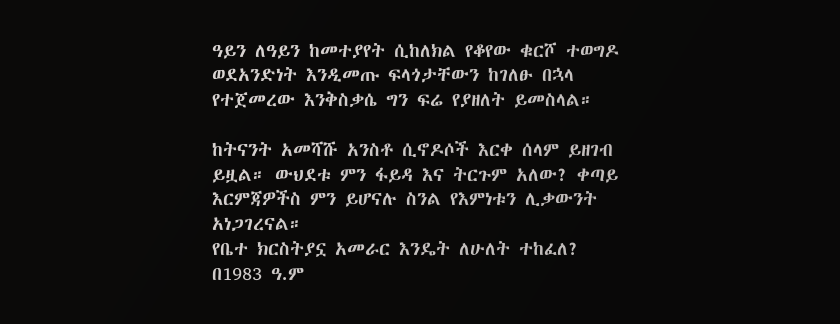ዓይን ለዓይን ከመተያየት ሲከለክል የቆየው ቁርሾ ተወግዶ ወደአንድነት እንዲመጡ ፍላጎታቸውን ከገለፁ በኋላ የተጀመረው እንቅስቃሴ ግን ፍሬ የያዘለት ይመስላል።

ከትናንት አመሻሹ አንስቶ ሲኖዶሶች እርቀ ሰላም ይዘገብ ይዟል። ውህደቱ ምን ፋይዳ እና ትርጉም አለው? ቀጣይ እርምጃዎችስ ምን ይሆናሉ ስንል የእምነቱን ሊቃውንት አነጋገረናል።
የቤተ ክርስትያኗ አመራር እንዴት ለሁለት ተከፈለ?
በ1983 ዓ.ም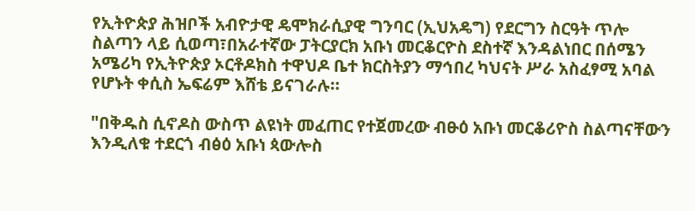የኢትዮጵያ ሕዝቦች አብዮታዊ ዴሞክራሲያዊ ግንባር (ኢህአዴግ) የደርግን ስርዓት ጥሎ ስልጣን ላይ ሲወጣ፣በአራተኛው ፓትርያርክ አቡነ መርቆርዮስ ደስተኛ እንዳልነበር በሰሜን አሜሪካ የኢትዮጵያ ኦርቶዶክስ ተዋህዶ ቤተ ክርስትያን ማኅበረ ካህናት ሥራ አስፈፃሚ አባል የሆኑት ቀሲስ ኤፍሬም እሸቴ ይናገራሉ።

"በቅዱስ ሲኖዶስ ውስጥ ልዩነት መፈጠር የተጀመረው ብፁዕ አቡነ መርቆሪዮስ ስልጣናቸውን እንዲለቁ ተደርጎ ብፅዕ አቡነ ጳውሎስ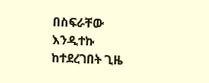በስፍራቸው እንዲተኩ ከተደረገበት ጊዜ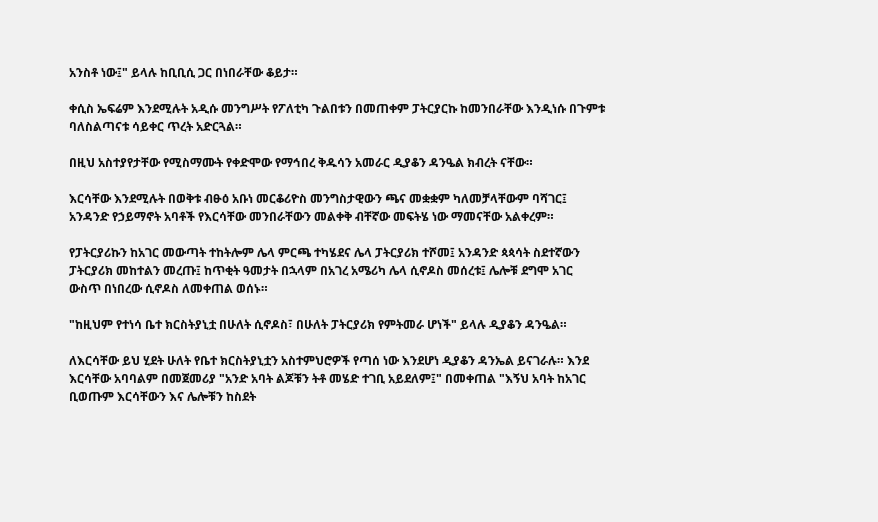አንስቶ ነው፤" ይላሉ ከቢቢሲ ጋር በነበራቸው ቆይታ።

ቀሲስ ኤፍሬም እንደሚሉት አዲሱ መንግሥት የፖለቲካ ጉልበቱን በመጠቀም ፓትርያርኩ ከመንበራቸው እንዲነሱ በጉምቱ ባለስልጣናቱ ሳይቀር ጥረት አድርጓል።

በዚህ አስተያየታቸው የሚስማሙት የቀድሞው የማኅበረ ቅዱሳን አመራር ዲያቆን ዳንዔል ክብረት ናቸው።

እርሳቸው እንደሚሉት በወቅቱ ብፁዕ አቡነ መርቆሪዮስ መንግስታዊውን ጫና መቋቋም ካለመቻላቸውም ባሻገር፤ አንዳንድ የኃይማኖት አባቶች የእርሳቸው መንበራቸውን መልቀቅ ብቸኛው መፍትሄ ነው ማመናቸው አልቀረም።

የፓትርያሪኩን ከአገር መውጣት ተከትሎም ሌላ ምርጫ ተካሄደና ሌላ ፓትርያሪክ ተሾመ፤ አንዳንድ ጳጳሳት ስደተኛውን ፓትርያሪክ መከተልን መረጡ፤ ከጥቂት ዓመታት በኋላም በአገረ አሜሪካ ሌላ ሲኖዶስ መሰረቱ፤ ሌሎቹ ደግሞ አገር ውስጥ በነበረው ሲኖዶስ ለመቀጠል ወሰኑ።

"ከዚህም የተነሳ ቤተ ክርስትያኒቷ በሁለት ሲኖዶስ፣ በሁለት ፓትርያሪክ የምትመራ ሆነች" ይላሉ ዲያቆን ዳንዔል።

ለእርሳቸው ይህ ሂደት ሁለት የቤተ ክርስትያኒቷን አስተምህሮዎች የጣሰ ነው እንደሆነ ዲያቆን ዳንኤል ይናገራሉ። እንደ እርሳቸው አባባልም በመጀመሪያ "አንድ አባት ልጆቹን ትቶ መሄድ ተገቢ አይደለም፤" በመቀጠል "እኝህ አባት ከአገር ቢወጡም እርሳቸውን እና ሌሎቹን ከስደት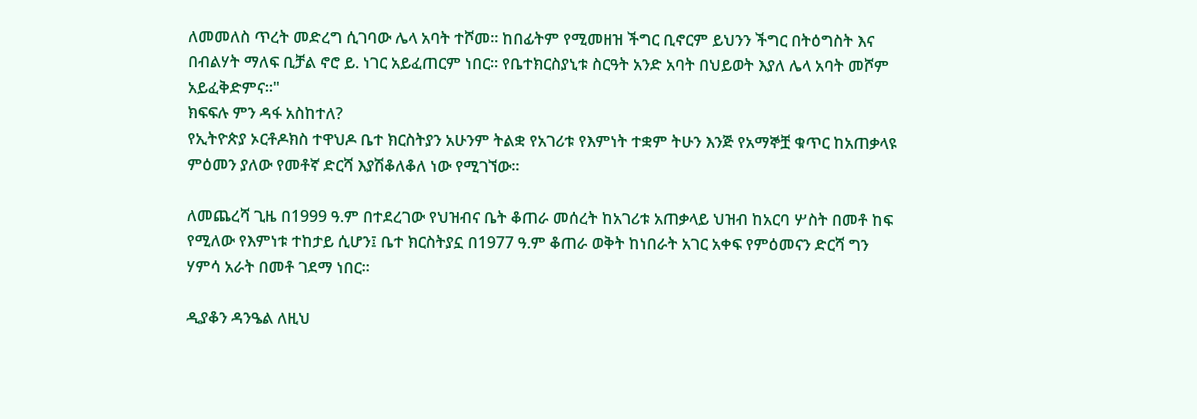ለመመለስ ጥረት መድረግ ሲገባው ሌላ አባት ተሾመ። ከበፊትም የሚመዘዝ ችግር ቢኖርም ይህንን ችግር በትዕግስት እና በብልሃት ማለፍ ቢቻል ኖሮ ይ. ነገር አይፈጠርም ነበር። የቤተክርስያኒቱ ስርዓት አንድ አባት በህይወት እያለ ሌላ አባት መሾም አይፈቅድምና።"
ክፍፍሉ ምን ዳፋ አስከተለ?
የኢትዮጵያ ኦርቶዶክስ ተዋህዶ ቤተ ክርስትያን አሁንም ትልቋ የአገሪቱ የእምነት ተቋም ትሁን እንጅ የአማኞቿ ቁጥር ከአጠቃላዩ ምዕመን ያለው የመቶኛ ድርሻ እያሽቆለቆለ ነው የሚገኘው።

ለመጨረሻ ጊዜ በ1999 ዓ.ም በተደረገው የህዝብና ቤት ቆጠራ መሰረት ከአገሪቱ አጠቃላይ ህዝብ ከአርባ ሦስት በመቶ ከፍ የሚለው የእምነቱ ተከታይ ሲሆን፤ ቤተ ክርስትያኗ በ1977 ዓ.ም ቆጠራ ወቅት ከነበራት አገር አቀፍ የምዕመናን ድርሻ ግን ሃምሳ አራት በመቶ ገደማ ነበር።

ዲያቆን ዳንዔል ለዚህ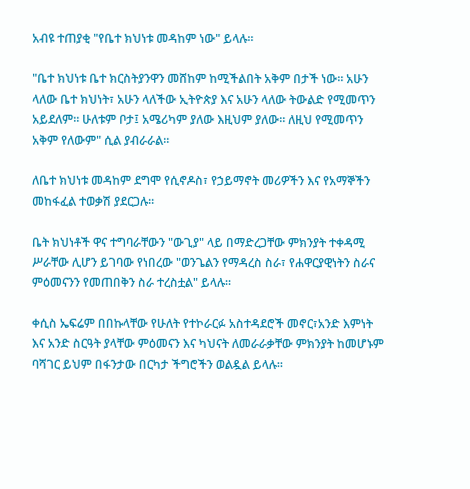አብዩ ተጠያቂ "የቤተ ክህነቱ መዳከም ነው" ይላሉ።

"ቤተ ክህነቱ ቤተ ክርስትያንዋን መሸከም ከሚችልበት አቅም በታች ነው። አሁን ላለው ቤተ ክህነት፣ አሁን ላለችው ኢትዮጵያ እና አሁን ላለው ትውልድ የሚመጥን አይደለም። ሁለቱም ቦታ፤ አሜሪካም ያለው እዚህም ያለው። ለዚህ የሚመጥን አቅም የለውም" ሲል ያብራራል።

ለቤተ ክህነቱ መዳከም ደግሞ የሲኖዶስ፣ የኃይማኖት መሪዎችን እና የአማኞችን መከፋፈል ተወቃሽ ያደርጋሉ።

ቤት ክህነቶች ዋና ተግባራቸውን "ውጊያ" ላይ በማድረጋቸው ምክንያት ተቀዳሚ ሥራቸው ሊሆን ይገባው የነበረው "ወንጌልን የማዳረስ ስራ፣ የሐዋርያዊነትን ስራና ምዕመናንን የመጠበቅን ስራ ተረስቷል" ይላሉ።

ቀሲስ ኤፍሬም በበኩላቸው የሁለት የተኮራርፉ አስተዳደሮች መኖር፣አንድ እምነት እና አንድ ስርዓት ያላቸው ምዕመናን እና ካህናት ለመራራቃቸው ምክንያት ከመሆኑም ባሻገር ይህም በፋንታው በርካታ ችግሮችን ወልዷል ይላሉ።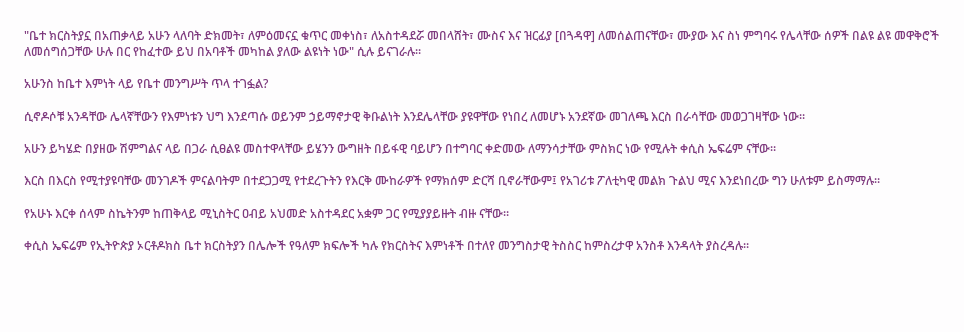"ቤተ ክርስትያኗ በአጠቃላይ አሁን ላለባት ድክመት፣ ለምዕመናኗ ቁጥር መቀነስ፣ ለአስተዳደሯ መበላሸት፣ ሙስና እና ዝርፊያ [በጓዳዋ] ለመሰልጠናቸው፣ ሙያው እና ስነ ምግባሩ የሌላቸው ሰዎች በልዩ ልዩ መዋቅሮች ለመሰግሰጋቸው ሁሉ በር የከፈተው ይህ በአባቶች መካከል ያለው ልዩነት ነው" ሲሉ ይናገራሉ።

አሁንስ ከቤተ እምነት ላይ የቤተ መንግሥት ጥላ ተገፏል?

ሲኖዶሶቹ አንዳቸው ሌላኛቸውን የእምነቱን ህግ እንደጣሱ ወይንም ኃይማኖታዊ ቅቡልነት እንደሌላቸው ያዩዋቸው የነበረ ለመሆኑ አንደኛው መገለጫ እርስ በራሳቸው መወጋገዛቸው ነው።

አሁን ይካሄድ በያዘው ሽምግልና ላይ በጋራ ሲፀልዩ መስተዋላቸው ይሄንን ውግዘት በይፋዊ ባይሆን በተግባር ቀድመው ለማንሳታቸው ምስክር ነው የሚሉት ቀሲስ ኤፍሬም ናቸው።

እርስ በእርስ የሚተያዩባቸው መንገዶች ምናልባትም በተደጋጋሚ የተደረጉትን የእርቅ ሙከራዎች የማክሰም ድርሻ ቢኖራቸውም፤ የአገሪቱ ፖለቲካዊ መልክ ጉልህ ሚና እንደነበረው ግን ሁለቱም ይስማማሉ።

የአሁኑ እርቀ ሰላም ስኬትንም ከጠቅላይ ሚኒስትር ዐብይ አህመድ አስተዳደር አቋም ጋር የሚያያይዙት ብዙ ናቸው።

ቀሲስ ኤፍሬም የኢትዮጵያ ኦርቶዶክስ ቤተ ክርስትያን በሌሎች የዓለም ክፍሎች ካሉ የክርስትና እምነቶች በተለየ መንግስታዊ ትስስር ከምስረታዋ አንስቶ እንዳላት ያስረዳሉ።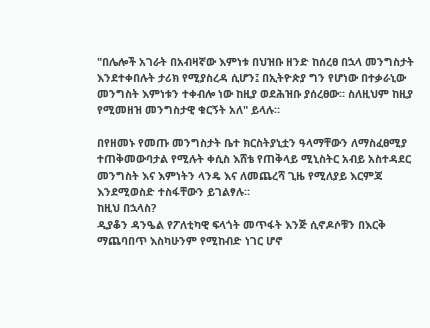"በሌሎች አገራት በአብዛኛው እምነቱ በህዝቡ ዘንድ ከሰረፀ በኋላ መንግስታት እንደተቀበሉት ታሪክ የሚያስረዳ ሲሆን፤ በኢትዮጵያ ግን የሆነው በተቃራኒው መንግስት እምነቱን ተቀብሎ ነው ከዚያ ወደሕዝቡ ያሰረፀው። ስለዚህም ከዚያ የሚመዘዝ መንግስታዊ ቁርኝት አለ" ይላሉ።

በየዘመኑ የመጡ መንግስታት ቤተ ክርስትያኒቷን ዓላማቸውን ለማስፈፀሚያ ተጠቅመውባታል የሚሉት ቀሲስ እሸቴ የጠቅላይ ሚኒስትር አብይ አስተዳደር መንግስት እና እምነትን ላንዴ እና ለመጨረሻ ጊዜ የሚለያይ እርምጃ እንደሚወስድ ተስፋቸውን ይገልፃሉ።
ከዚህ በኋላስ?
ዲያቆን ዳንዔል የፖለቲካዊ ፍላጎት መጥፋት እንጅ ሲኖዶሶቹን በእርቅ ማጨባበጥ እስካሁንም የሚከብድ ነገር ሆኖ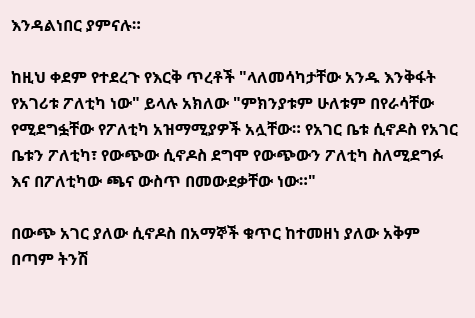እንዳልነበር ያምናሉ።

ከዚህ ቀደም የተደረጉ የእርቅ ጥረቶች "ላለመሳካታቸው አንዱ እንቅፋት የአገሪቱ ፖለቲካ ነው" ይላሉ አክለው "ምክንያቱም ሁለቱም በየራሳቸው የሚደግፏቸው የፖለቲካ አዝማሚያዎች አሏቸው። የአገር ቤቱ ሲኖዶስ የአገር ቤቱን ፖለቲካ፣ የውጭው ሲኖዶስ ደግሞ የውጭውን ፖለቲካ ስለሚደግፉ እና በፖለቲካው ጫና ውስጥ በመውደቃቸው ነው።"

በውጭ አገር ያለው ሲኖዶስ በአማኞች ቁጥር ከተመዘነ ያለው አቅም በጣም ትንሽ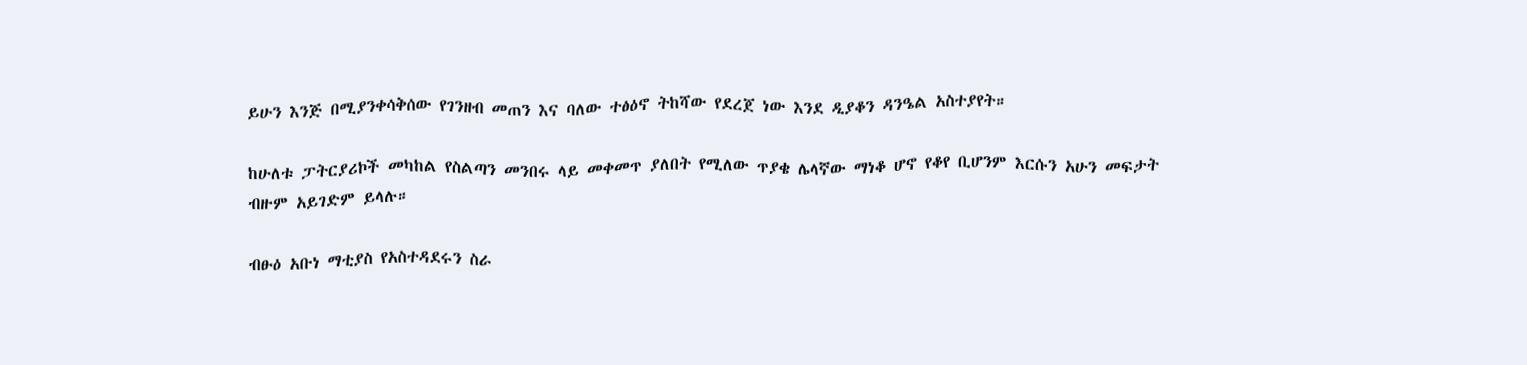ይሁን እንጅ በሚያንቀሳቅሰው የገንዘብ መጠን እና ባለው ተፅዕኖ ትከሻው የደረጀ ነው እንደ ዲያቆን ዳንዔል አስተያየት።

ከሁለቱ ፓትርያሪኮች መካከል የስልጣን መንበሩ ላይ መቀመጥ ያለበት የሚለው ጥያቄ ሌላኛው ማነቆ ሆኖ የቆየ ቢሆንም እርሱን አሁን መፍታት ብዙም አይገድም ይላሉ።

ብፁዕ አቡነ ማቲያስ የአስተዳደሩን ስራ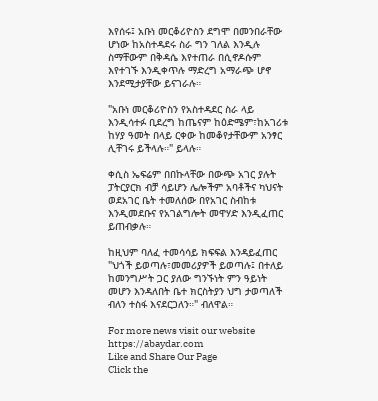እየሰሩ፤ አቡነ መርቆሪዮስን ደግሞ በመንበራቸው ሆነው ከአስተዳደሩ ስራ ግን ገለል እንዲሉ ስማቸውም በቅዳሴ እየተጠራ በሲኖዶሱም እየተገኙ እንዲቀጥሉ ማድረግ አማራጭ ሆኖ እንደሚታያቸው ይናገራሉ።

"አቡነ መርቆሪዮስን የአስተዳደር ስራ ላይ እንዲሳተፉ ቢደረግ ከጤናም ከዕድሜም፣ከአገሪቱ ከሃያ ዓመት በላይ ርቀው ከመቆየታቸውም አንፃር ሊቸገሩ ይችላሉ።" ይላሉ።

ቀሲስ ኤፍሬም በበኩላቸው በውጭ አገር ያሉት ፓትርያርክ ብቻ ሳይሆን ሌሎችም አባቶችና ካህናት ወደአገር ቤት ተመለሰው በየአገር ስብከቱ እንዲመደቡና የአገልግሎት መዋሃድ እንዲፈጠር ይጠብቃሉ።

ከዚህም ባለፈ ተመሳሳይ ክፍፍል እንዳይፈጠር "ህጎች ይወጣሉ፣መመሪያዎች ይወጣሉ፤ በተለይ ከመንግሥት ጋር ያለው ግንኙነት ምን ዓይነት መሆን እንዳለበት ቤተ ክርስትያን ህግ ታወጣለች ብለን ተስፋ እናደርጋለን።" ብለዋል።

For more news visit our website https://abaydar.com
Like and Share Our Page
Click the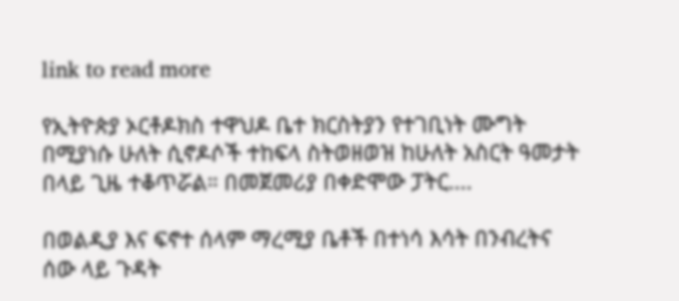link to read more

የኢትዮጵያ ኦርቶዶክስ ተዋህዶ ቤተ ክርስትያን የተገቢነት ሙግት በሚያነሱ ሁለት ሲኖዶሶች ተከፍላ ስትወዘወዝ ከሁለት አስርት ዓመታት በላይ ጊዜ ተቆጥሯል። በመጀመሪያ በቀድሞው ፓትር....

በወልዲያ እና ፍኖተ ሰላም ማረሚያ ቤቶች በተነሳ እሳት በንብረትና ሰው ላይ ጉዳት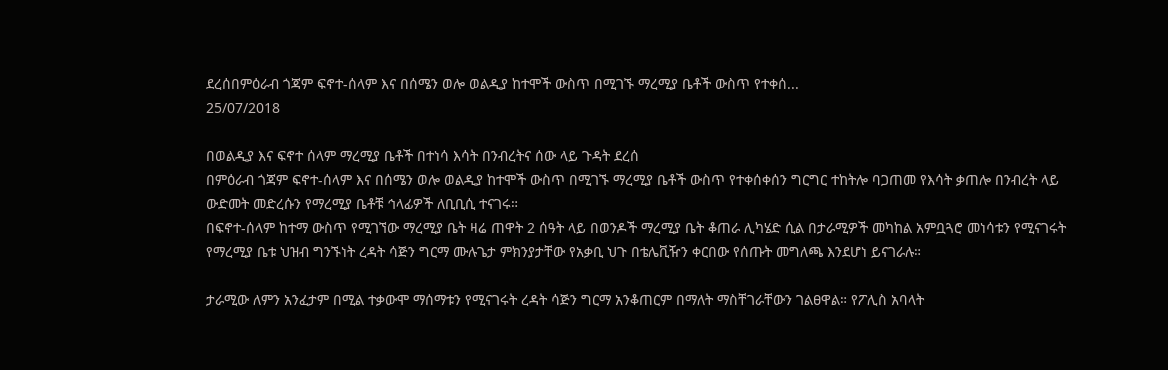ደረሰበምዕራብ ጎጃም ፍኖተ-ሰላም እና በሰሜን ወሎ ወልዲያ ከተሞች ውስጥ በሚገኙ ማረሚያ ቤቶች ውስጥ የተቀሰ...
25/07/2018

በወልዲያ እና ፍኖተ ሰላም ማረሚያ ቤቶች በተነሳ እሳት በንብረትና ሰው ላይ ጉዳት ደረሰ
በምዕራብ ጎጃም ፍኖተ-ሰላም እና በሰሜን ወሎ ወልዲያ ከተሞች ውስጥ በሚገኙ ማረሚያ ቤቶች ውስጥ የተቀሰቀሰን ግርግር ተከትሎ ባጋጠመ የእሳት ቃጠሎ በንብረት ላይ ውድመት መድረሱን የማረሚያ ቤቶቹ ኅላፊዎች ለቢቢሲ ተናገሩ።
በፍኖተ-ሰላም ከተማ ውስጥ የሚገኘው ማረሚያ ቤት ዛሬ ጠዋት 2 ሰዓት ላይ በወንዶች ማረሚያ ቤት ቆጠራ ሊካሄድ ሲል በታራሚዎች መካከል አምቧጓሮ መነሳቱን የሚናገሩት የማረሚያ ቤቱ ህዝብ ግንኙነት ረዳት ሳጅን ግርማ ሙሉጌታ ምክንያታቸው የአቃቢ ህጉ በቴሌቪዥን ቀርበው የሰጡት መግለጫ እንደሆነ ይናገራሉ።

ታራሚው ለምን አንፈታም በሚል ተቃውሞ ማሰማቱን የሚናገሩት ረዳት ሳጅን ግርማ አንቆጠርም በማለት ማስቸገራቸውን ገልፀዋል። የፖሊስ አባላት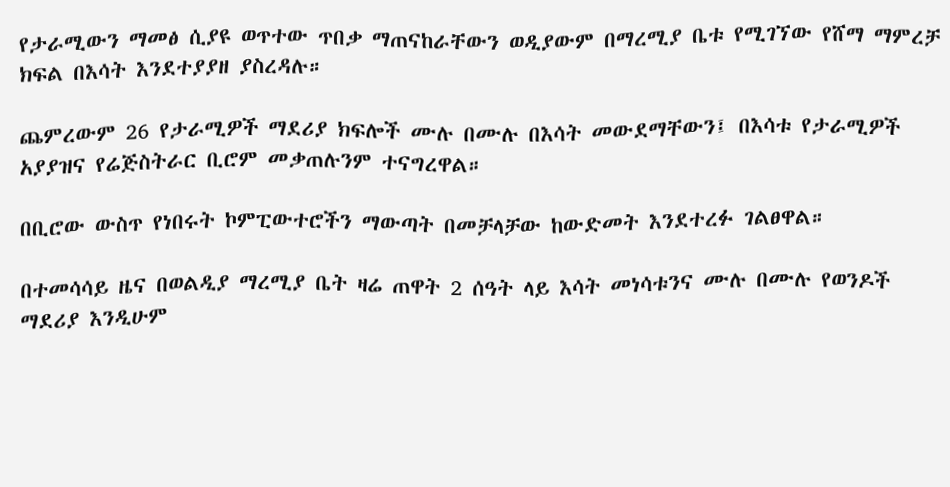የታራሚውን ማመፅ ሲያዩ ወጥተው ጥበቃ ማጠናከራቸውን ወዲያውም በማረሚያ ቤቱ የሚገኘው የሸማ ማምረቻ ክፍል በእሳት እንደተያያዘ ያስረዳሉ።

ጨምረውም 26 የታራሚዎች ማደሪያ ክፍሎች ሙሉ በሙሉ በእሳት መውደማቸውን፤ በእሳቱ የታራሚዎች አያያዝና የሬጅስትራር ቢሮም መቃጠሉንም ተናግረዋል።

በቢሮው ውስጥ የነበሩት ኮምፒውተሮችን ማውጣት በመቻላቻው ከውድመት እንደተረፉ ገልፀዋል።

በተመሳሳይ ዜና በወልዲያ ማረሚያ ቤት ዛሬ ጠዋት 2 ሰዓት ላይ እሳት መነሳቱንና ሙሉ በሙሉ የወንዶች ማደሪያ እንዲሁም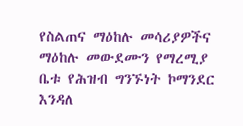የስልጠና ማዕከሉ መሳሪያዎችና ማዕከሉ መውደሙን የማረሚያ ቤቱ የሕዝብ ግንኙነት ኮማንደር እንዳለ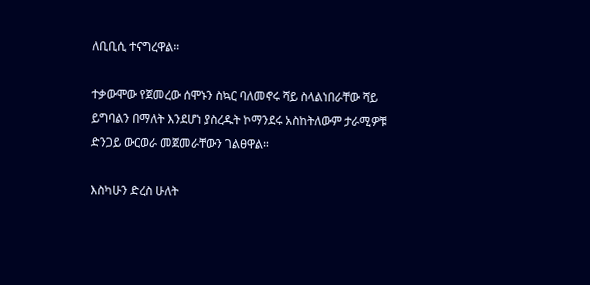ለቢቢሲ ተናግረዋል።

ተቃውሞው የጀመረው ሰሞኑን ስኳር ባለመኖሩ ሻይ ስላልነበራቸው ሻይ ይግባልን በማለት እንደሆነ ያስረዱት ኮማንደሩ አስከትለውም ታራሚዎቹ ድንጋይ ውርወራ መጀመራቸውን ገልፀዋል።

እስካሁን ድረስ ሁለት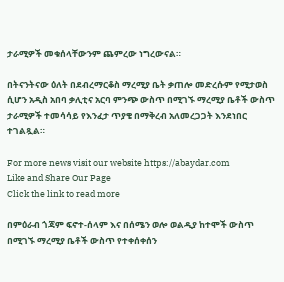ታራሚዎች መቁሰላቸውንም ጨምረው ነግረውናል።

በትናንትናው ዕለት በደብረማርቆስ ማረሚያ ቤት ቃጠሎ መድረሱም የሚታወስ ሲሆን አዲስ አበባ ቃሊቲና አርባ ምንጭ ውስጥ በሚገኙ ማረሚያ ቤቶች ውስጥ ታራሚዎች ተመሳሳይ የእንፈታ ጥያቄ በማቅረብ አለመረጋጋት እንደነበር ተገልጿል።

For more news visit our website https://abaydar.com
Like and Share Our Page
Click the link to read more

በምዕራብ ጎጃም ፍኖተ-ሰላም እና በሰሜን ወሎ ወልዲያ ከተሞች ውስጥ በሚገኙ ማረሚያ ቤቶች ውስጥ የተቀሰቀሰን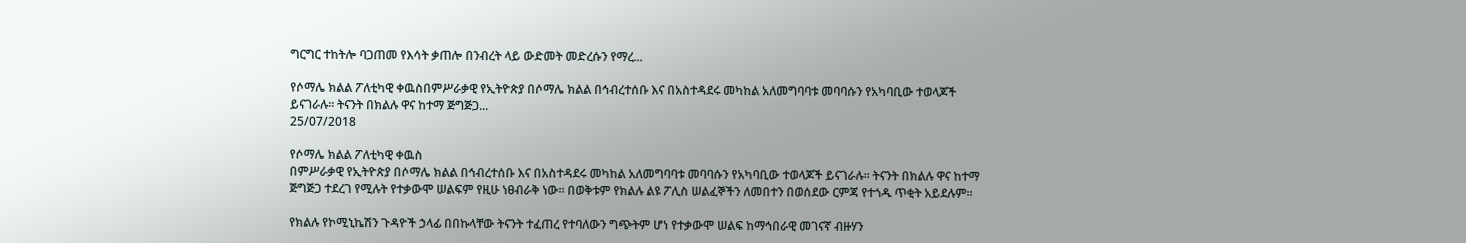ግርግር ተከትሎ ባጋጠመ የእሳት ቃጠሎ በንብረት ላይ ውድመት መድረሱን የማረ...

የሶማሌ ክልል ፖለቲካዊ ቀዉስበምሥራቃዊ የኢትዮጵያ በሶማሌ ክልል በኅብረተሰቡ እና በአስተዳደሩ መካከል አለመግባባቱ መባባሱን የአካባቢው ተወላጆች ይናገራሉ። ትናንት በክልሉ ዋና ከተማ ጅግጅጋ...
25/07/2018

የሶማሌ ክልል ፖለቲካዊ ቀዉስ
በምሥራቃዊ የኢትዮጵያ በሶማሌ ክልል በኅብረተሰቡ እና በአስተዳደሩ መካከል አለመግባባቱ መባባሱን የአካባቢው ተወላጆች ይናገራሉ። ትናንት በክልሉ ዋና ከተማ ጅግጅጋ ተደረገ የሚሉት የተቃውሞ ሠልፍም የዚሁ ነፀብራቅ ነው። በወቅቱም የክልሉ ልዩ ፖሊስ ሠልፈኞችን ለመበተን በወሰደው ርምጃ የተጎዱ ጥቂት አይደሉም።

የክልሉ የኮሚኒኬሽን ጉዳዮች ኃላፊ በበኩላቸው ትናንት ተፈጠረ የተባለውን ግጭትም ሆነ የተቃውሞ ሠልፍ ከማኅበራዊ መገናኛ ብዙሃን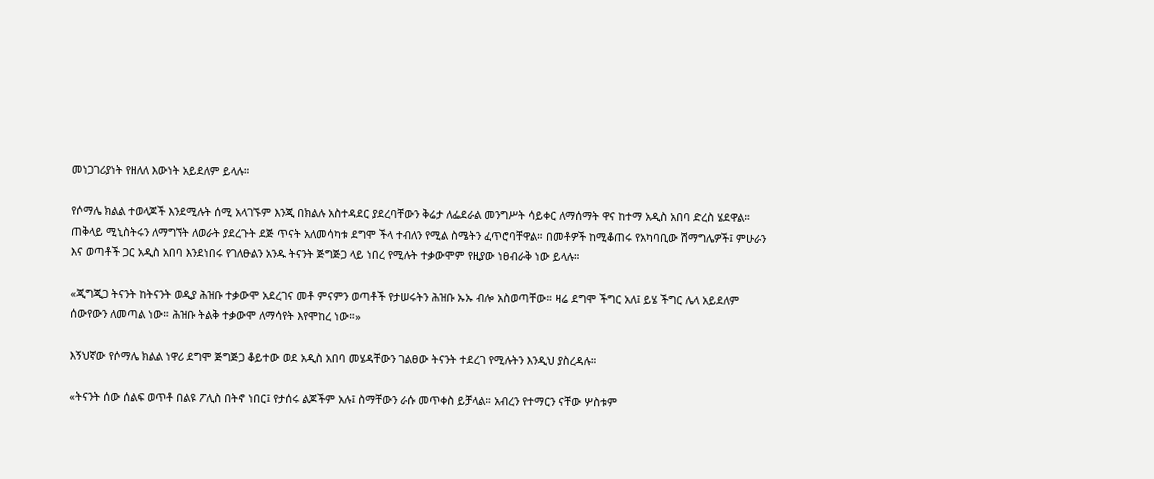መነጋገሪያነት የዘለለ እውነት አይደለም ይላሉ።

የሶማሌ ክልል ተወላጆች እንደሚሉት ሰሚ አላገኙም እንጂ በክልሉ አስተዳደር ያደረባቸውን ቅሬታ ለፌደራል መንግሥት ሳይቀር ለማሰማት ዋና ከተማ አዲስ አበባ ድረስ ሄደዋል። ጠቅላይ ሚኒስትሩን ለማግኘት ለወራት ያደረጉት ደጅ ጥናት አለመሳካቱ ደግሞ ችላ ተብለን የሚል ስሜትን ፈጥሮባቸዋል። በመቶዎች ከሚቆጠሩ የአካባቢው ሽማግሌዎች፤ ምሁራን እና ወጣቶች ጋር አዲስ አበባ እንደነበሩ የገለፁልን አንዱ ትናንት ጅግጅጋ ላይ ነበረ የሚሉት ተቃውሞም የዚያው ነፀብራቅ ነው ይላሉ።

«ጂግጂጋ ትናንት ከትናንት ወዲያ ሕዝቡ ተቃውሞ አደረገና መቶ ምናምን ወጣቶች የታሠሩትን ሕዝቡ ኡኡ ብሎ አስወጣቸው። ዛሬ ደግሞ ችግር አለ፤ ይሄ ችግር ሌላ አይደለም ሰውየውን ለመጣል ነው። ሕዝቡ ትልቅ ተቃውሞ ለማሳየት እየሞከረ ነው።»

እኝህኛው የሶማሌ ክልል ነዋሪ ደግሞ ጅግጅጋ ቆይተው ወደ አዲስ አበባ መሄዳቸውን ገልፀው ትናንት ተደረገ የሚሉትን እንዲህ ያስረዳሉ።

«ትናንት ሰው ሰልፍ ወጥቶ በልዩ ፖሊስ በትኖ ነበር፤ የታሰሩ ልጆችም አሉ፤ ስማቸውን ራሱ መጥቀስ ይቻላል። አብረን የተማርን ናቸው ሦስቱም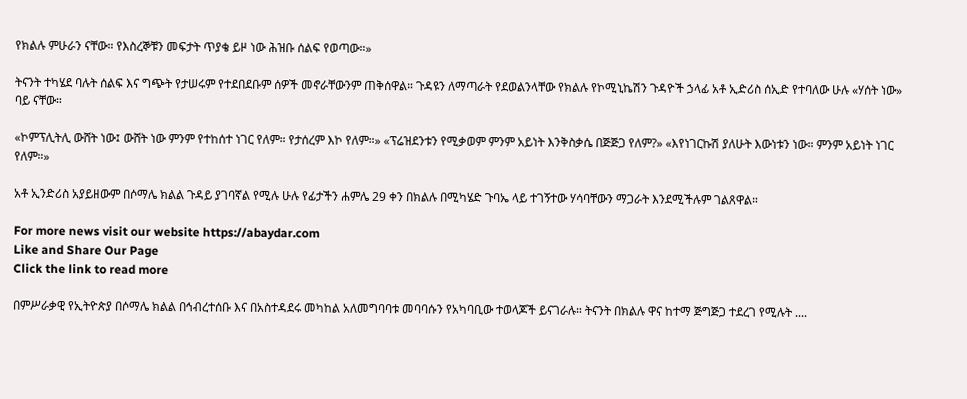የክልሉ ምሁራን ናቸው። የእስረኞቹን መፍታት ጥያቄ ይዞ ነው ሕዝቡ ሰልፍ የወጣው።»

ትናንት ተካሄደ ባሉት ሰልፍ እና ግጭት የታሠሩም የተደበደቡም ሰዎች መኖራቸውንም ጠቅሰዋል። ጉዳዩን ለማጣራት የደወልንላቸው የክልሉ የኮሚኒኬሽን ጉዳዮች ኃላፊ አቶ ኢድሪስ ሰኢድ የተባለው ሁሉ «ሃሰት ነው» ባይ ናቸው።

«ኮምፕሊትሊ ውሸት ነው፤ ውሸት ነው ምንም የተከሰተ ነገር የለም። የታሰረም እኮ የለም።» «ፕሬዝደንቱን የሚቃወም ምንም አይነት እንቅስቃሴ በጅጅጋ የለም?» «እየነገርኩሽ ያለሁት እውነቱን ነው። ምንም አይነት ነገር የለም።»

አቶ ኢንድሪስ አያይዘውም በሶማሌ ክልል ጉዳይ ያገባኛል የሚሉ ሁሉ የፊታችን ሐምሌ 29 ቀን በክልሉ በሚካሄድ ጉባኤ ላይ ተገኝተው ሃሳባቸውን ማጋራት እንደሚችሉም ገልጸዋል።

For more news visit our website https://abaydar.com
Like and Share Our Page
Click the link to read more

በምሥራቃዊ የኢትዮጵያ በሶማሌ ክልል በኅብረተሰቡ እና በአስተዳደሩ መካከል አለመግባባቱ መባባሱን የአካባቢው ተወላጆች ይናገራሉ። ትናንት በክልሉ ዋና ከተማ ጅግጅጋ ተደረገ የሚሉት ....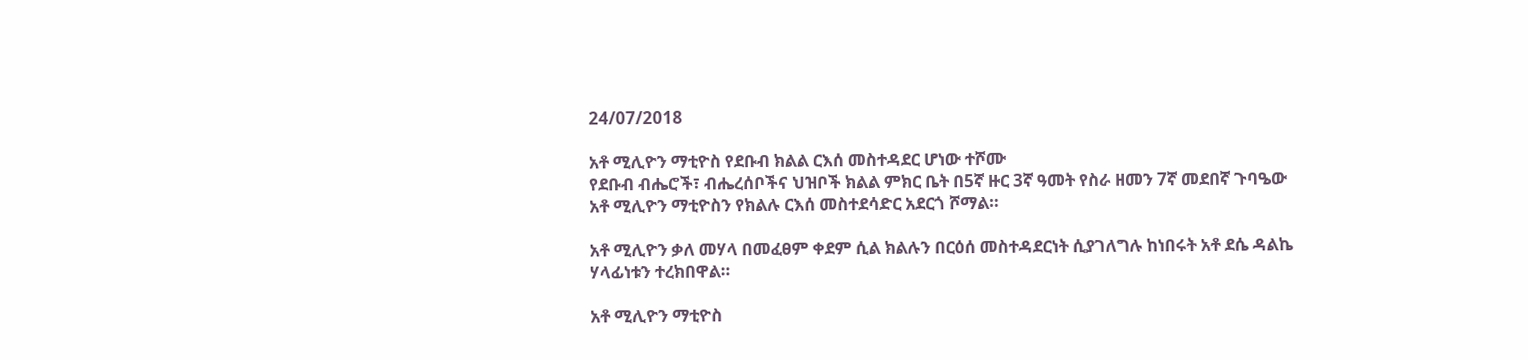24/07/2018

አቶ ሚሊዮን ማቲዮስ የደቡብ ክልል ርእሰ መስተዳደር ሆነው ተሾሙ
የደቡብ ብሔሮች፣ ብሔረሰቦችና ህዝቦች ክልል ምክር ቤት በ5ኛ ዙር 3ኛ ዓመት የስራ ዘመን 7ኛ መደበኛ ጉባዔው አቶ ሚሊዮን ማቲዮስን የክልሉ ርእሰ መስተደሳድር አደርጎ ሾማል።

አቶ ሚሊዮን ቃለ መሃላ በመፈፀም ቀደም ሲል ክልሉን በርዕሰ መስተዳደርነት ሲያገለግሉ ከነበሩት አቶ ደሴ ዳልኬ ሃላፊነቱን ተረክበዋል።

አቶ ሚሊዮን ማቲዮስ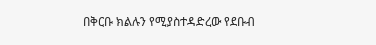በቅርቡ ክልሉን የሚያስተዳድረው የደቡብ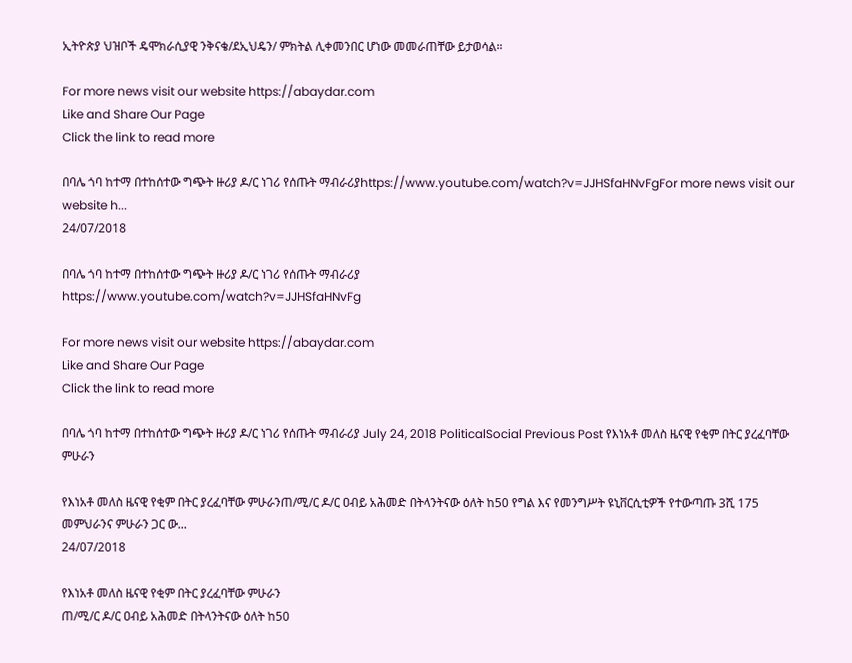ኢትዮጵያ ህዝቦች ዴሞክራሲያዊ ንቅናቄ/ደኢህዴን/ ምክትል ሊቀመንበር ሆነው መመራጠቸው ይታወሳል።

For more news visit our website https://abaydar.com
Like and Share Our Page
Click the link to read more

በባሌ ጎባ ከተማ በተከሰተው ግጭት ዙሪያ ዶ/ር ነገሪ የሰጡት ማብራሪያhttps://www.youtube.com/watch?v=JJHSfaHNvFgFor more news visit our website h...
24/07/2018

በባሌ ጎባ ከተማ በተከሰተው ግጭት ዙሪያ ዶ/ር ነገሪ የሰጡት ማብራሪያ
https://www.youtube.com/watch?v=JJHSfaHNvFg

For more news visit our website https://abaydar.com
Like and Share Our Page
Click the link to read more

በባሌ ጎባ ከተማ በተከሰተው ግጭት ዙሪያ ዶ/ር ነገሪ የሰጡት ማብራሪያ July 24, 2018 PoliticalSocial Previous Post የእነአቶ መለስ ዜናዊ የቂም በትር ያረፈባቸው ምሁራን

የእነአቶ መለስ ዜናዊ የቂም በትር ያረፈባቸው ምሁራንጠ/ሚ/ር ዶ/ር ዐብይ አሕመድ በትላንትናው ዕለት ከ50 የግል እና የመንግሥት ዩኒቨርሲቲዎች የተውጣጡ 3ሺ 175 መምህራንና ምሁራን ጋር ው...
24/07/2018

የእነአቶ መለስ ዜናዊ የቂም በትር ያረፈባቸው ምሁራን
ጠ/ሚ/ር ዶ/ር ዐብይ አሕመድ በትላንትናው ዕለት ከ50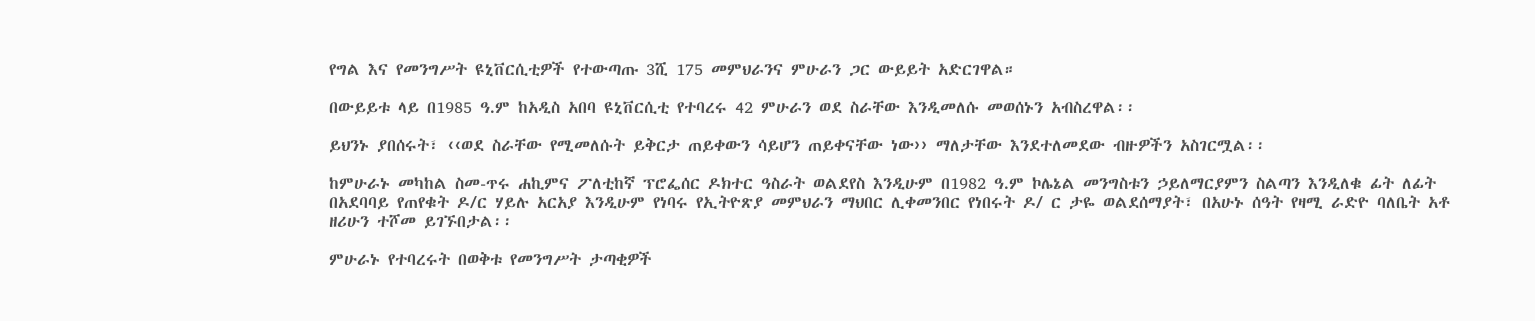የግል እና የመንግሥት ዩኒቨርሲቲዎች የተውጣጡ 3ሺ 175 መምህራንና ምሁራን ጋር ውይይት አድርገዋል።

በውይይቱ ላይ በ1985 ዓ.ም ከአዲስ አበባ ዩኒቨርሲቲ የተባረሩ 42 ምሁራን ወደ ስራቸው እንዲመለሱ መወሰኑን አብስረዋል፡፡

ይህንኑ ያበሰሩት፣ ‹‹ወደ ስራቸው የሚመለሱት ይቅርታ ጠይቀውን ሳይሆን ጠይቀናቸው ነው›› ማለታቸው እንደተለመደው ብዙዎችን አስገርሟል፡፡

ከምሁራኑ መካከል ስመ-ጥሩ ሐኪምና ፖለቲከኛ ፕሮፌሰር ዶክተር ዓስራት ወልደየስ እንዲሁም በ1982 ዓ.ም ኮሌኔል መንግስቱን ኃይለማርያምን ስልጣን እንዲለቁ ፊት ለፊት በአደባባይ የጠየቁት ዶ/ር ሃይሉ አርአያ እንዲሁም የነባሩ የኢትዮጽያ መምህራን ማህበር ሊቀመንበር የነበሩት ዶ/ ር ታዬ ወልደሰማያት፣ በአሁኑ ሰዓት የዛሚ ራድዮ ባለቤት አቶ ዘሪሁን ተሾመ ይገኙበታል፡፡

ምሁራኑ የተባረሩት በወቅቱ የመንግሥት ታጣቂዎች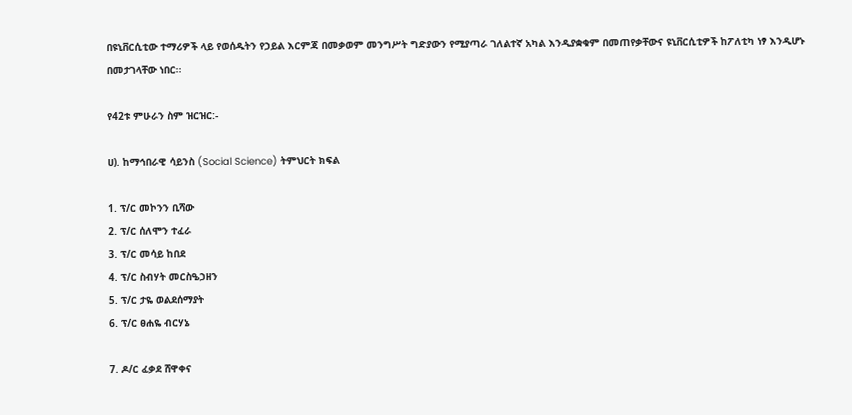በዩኒቨርሲቲው ተማሪዎች ላይ የወሰዱትን የኃይል እርምጃ በመቃወም መንግሥት ግድያውን የሚያጣራ ገለልተኛ አካል እንዲያቋቁም በመጠየቃቸውና ዩኒቨርሲቲዎች ከፖለቲካ ነፃ እንዲሆኑ በመታገላቸው ነበር፡፡

የ42ቱ ምሁራን ስም ዝርዝር:-

ሀ). ከማኅበራዊ ሳይንስ (Social Science) ትምህርት ክፍል

1. ፕ/ር መኮንን ቢሻው
2. ፕ/ር ሰለሞን ተፈራ
3. ፕ/ር መሳይ ከበደ
4. ፕ/ር ስብሃት መርስዔኃዘን
5. ፕ/ር ታዬ ወልደሰማያት
6. ፕ/ር ፀሐዬ ብርሃኔ

7. ዶ/ር ፈቃደ ሸዋቀና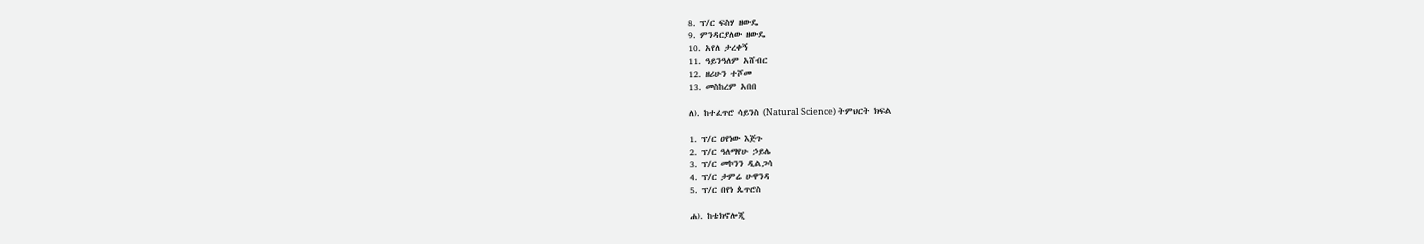8. ፕ/ር ፍስሃ ዘውዴ
9. ምንዳርያለው ዘውዴ
10. አየለ ታረቀኝ
11. ዓይንዓለም አሸብር
12. ዘሪሁን ተሾመ
13. መስከረም አበበ

ለ). ከተፈጥሮ ሳይንስ (Natural Science) ትምህርት ክፍል

1. ፕ/ር ዐየነው እጅጉ
2. ፕ/ር ዓለማየሁ ኃይሌ
3. ፕ/ር መኮንን ዲልጋሳ
4. ፕ/ር ታምሬ ሁዋንዳ
5. ፕ/ር በየነ ጴጥሮስ

ሐ). ከቴክኖሎጂ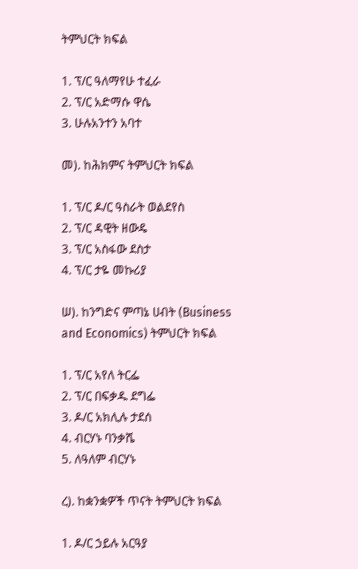ትምህርት ክፍል

1. ፕ/ር ዓለማየሁ ተፈራ
2. ፕ/ር አድማሱ ዋሴ
3. ሁሉአንተን አባተ

መ). ከሕክምና ትምህርት ክፍል

1. ፕ/ር ዶ/ር ዓስራት ወልደየስ
2. ፕ/ር ዳዊት ዘውዴ
3. ፕ/ር አስፋው ደስታ
4. ፕ/ር ታዬ መኩሪያ

ሠ). ከንግድና ምጣኔ ሀብት (Business and Economics) ትምህርት ክፍል

1. ፕ/ር አየለ ትርፌ
2. ፕ/ር በፍቃዱ ደግፌ
3. ዶ/ር አክሊሉ ታደሰ
4. ብርሃኑ ባንቃሼ
5. ለዓለም ብርሃኑ

ረ). ከቋንቋዎች ጥናት ትምህርት ክፍል

1. ዶ/ር ኃይሉ አርዓያ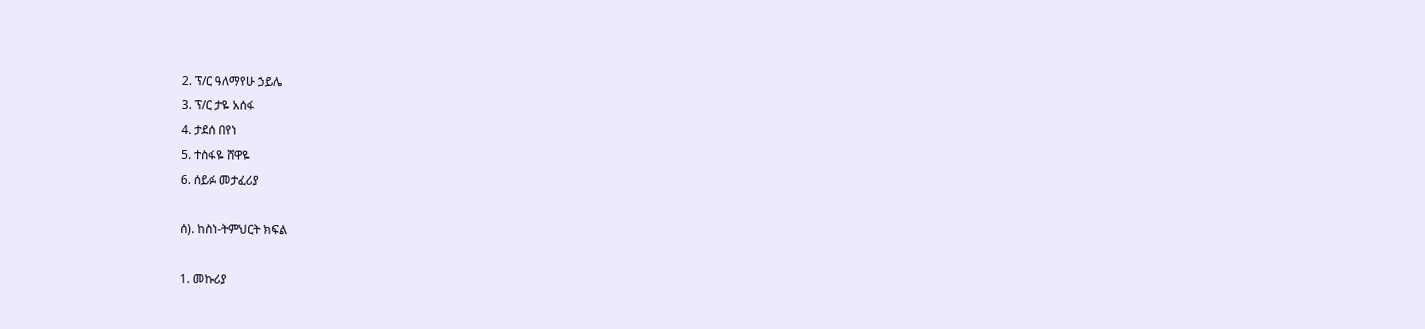2. ፕ/ር ዓለማየሁ ኃይሌ
3. ፕ/ር ታዬ አሰፋ
4. ታደሰ በየነ
5. ተስፋዬ ሸዋዬ
6. ሰይፉ መታፈሪያ

ሰ). ከስነ-ትምህርት ክፍል

1. መኩሪያ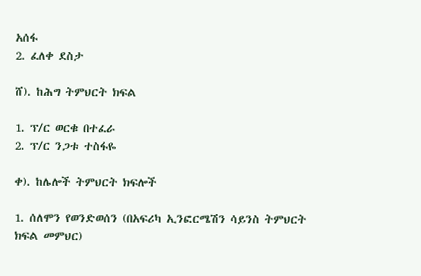አሰፋ
2. ፈለቀ ደስታ

ሸ). ከሕግ ትምህርት ክፍል

1. ፕ/ር ወርቁ በተፈራ
2. ፕ/ር ንጋቱ ተስፋዬ

ቀ). ከሌሎች ትምህርት ክፍሎች

1. ሰለሞን የወንድወሰን (በአፍሪካ ኢንፎርሜሽን ሳይንስ ትምህርት ክፍል መምህር)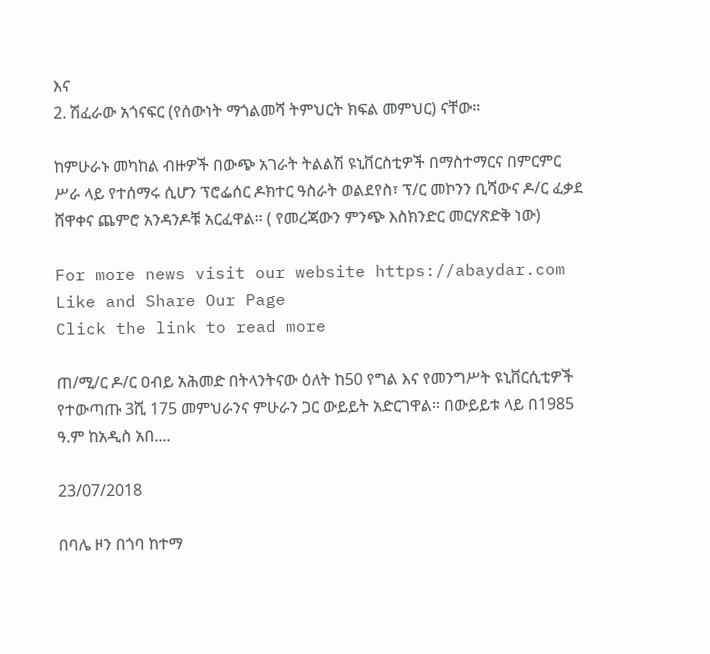እና
2. ሽፈራው አጎናፍር (የሰውነት ማጎልመሻ ትምህርት ክፍል መምህር) ናቸው።

ከምሁራኑ መካከል ብዙዎች በውጭ አገራት ትልልሽ ዩኒቨርስቲዎች በማስተማርና በምርምር ሥራ ላይ የተሰማሩ ሲሆን ፕሮፌሰር ዶክተር ዓስራት ወልደየስ፣ ፕ/ር መኮንን ቢሻውና ዶ/ር ፈቃደ ሸዋቀና ጨምሮ አንዳንዶቹ አርፈዋል። ( የመረጃውን ምንጭ እስክንድር መርሃጽድቅ ነው)

For more news visit our website https://abaydar.com
Like and Share Our Page
Click the link to read more

ጠ/ሚ/ር ዶ/ር ዐብይ አሕመድ በትላንትናው ዕለት ከ50 የግል እና የመንግሥት ዩኒቨርሲቲዎች የተውጣጡ 3ሺ 175 መምህራንና ምሁራን ጋር ውይይት አድርገዋል። በውይይቱ ላይ በ1985 ዓ.ም ከአዲስ አበ....

23/07/2018

በባሌ ዞን በጎባ ከተማ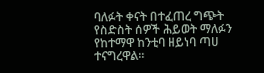ባለፉት ቀናት በተፈጠረ ግጭት የስድስት ሰዎች ሕይወት ማለፉን የከተማዋ ከንቲባ ዘይነባ ጣሀ ተናግረዋል።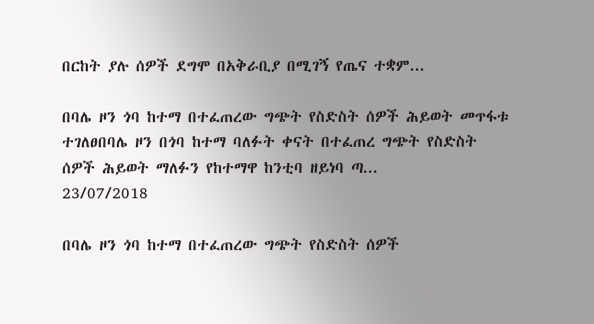በርከት ያሉ ሰዎች ደግሞ በአቅራቢያ በሚገኝ የጤና ተቋም...

በባሌ ዞን ጎባ ከተማ በተፈጠረው ግጭት የስድስት ሰዎች ሕይወት መጥፋቱ ተገለፀበባሌ ዞን በጎባ ከተማ ባለፉት ቀናት በተፈጠረ ግጭት የስድስት ሰዎች ሕይወት ማለፉን የከተማዋ ከንቲባ ዘይነባ ጣ...
23/07/2018

በባሌ ዞን ጎባ ከተማ በተፈጠረው ግጭት የስድስት ሰዎች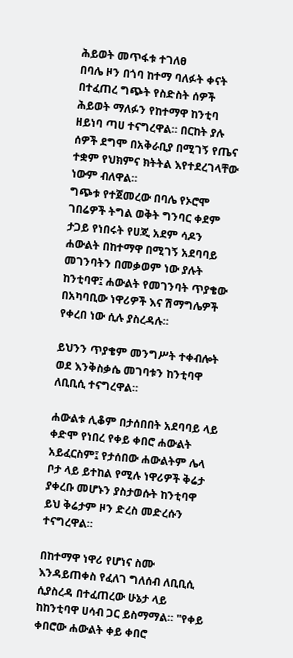ሕይወት መጥፋቱ ተገለፀ
በባሌ ዞን በጎባ ከተማ ባለፉት ቀናት በተፈጠረ ግጭት የስድስት ሰዎች ሕይወት ማለፉን የከተማዋ ከንቲባ ዘይነባ ጣሀ ተናግረዋል። በርከት ያሉ ሰዎች ደግሞ በአቅራቢያ በሚገኝ የጤና ተቋም የህክምና ክትትል እየተደረገላቸው ነውም ብለዋል።
ግጭቱ የተጀመረው በባሌ የኦሮሞ ገበሬዎች ትግል ወቅት ግንባር ቀደም ታጋይ የነበሩት የሀጂ አደም ሳዶን ሐውልት በከተማዋ በሚገኝ አደባባይ መገንባትን በመቃወም ነው ያሉት ከንቲባዋ፤ ሐውልት የመገንባት ጥያቄው በአካባቢው ነዋሪዎች እና ሽማግሌዎች የቀረበ ነው ሲሉ ያስረዳሉ።

ይህንን ጥያቄም መንግሥት ተቀብሎት ወደ እንቅስቃሴ መገባቱን ከንቲባዋ ለቢቢሲ ተናግረዋል።

ሐውልቱ ሊቆም በታሰበበት አደባባይ ላይ ቀድሞ የነበረ የቀይ ቀበሮ ሐውልት አይፈርስም፤ የታሰበው ሐውልትም ሌላ ቦታ ላይ ይተከል የሚሉ ነዋሪዎች ቅሬታ ያቀረቡ መሆኑን ያስታወሱት ከንቲባዋ ይህ ቅሬታም ዞን ድረስ መድረሱን ተናግረዋል።

በከተማዋ ነዋሪ የሆነና ስሙ እንዳይጠቀስ የፈለገ ግለሰብ ለቢቢሲ ሲያስረዳ በተፈጠረው ሁኔታ ላይ ከከንቲባዋ ሀሳብ ጋር ይስማማል። "የቀይ ቀበሮው ሐውልት ቀይ ቀበሮ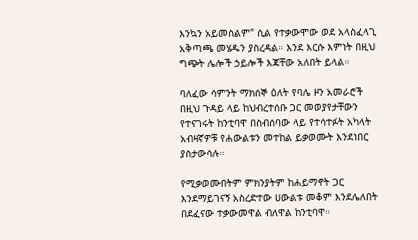እንኳን አይመስልም" ሲል የተቃውሞው ወደ አላስፈላጊ አቅጣጫ መሄዱን ያስረዳል። እንደ እርሱ እምነት በዚህ ግጭት ሌሎች ኃይሎች እጃቸው አለበት ይላል።

ባለፈው ሳምንት ማክሰኞ ዕለት የባሌ ዞን አመራሮች በዚህ ጉዳይ ላይ ከህብረተሰቡ ጋር መወያየታቸውን የተናገሩት ከንቲባዋ በስብሰባው ላይ የተሳተፉት አካላት አብዛኛዎቹ የሐውልቱን መተከል ይቃወሙት እንደነበር ያስታውሳሉ።

የሚቃወሙበትም ምክንያትም ከሐይማኖት ጋር እንደማይገናኝ አስረድተው ሀውልቱ መቆም እንደሌለበት በደፈናው ተቃውመዋል ብለዋል ከንቲባዋ።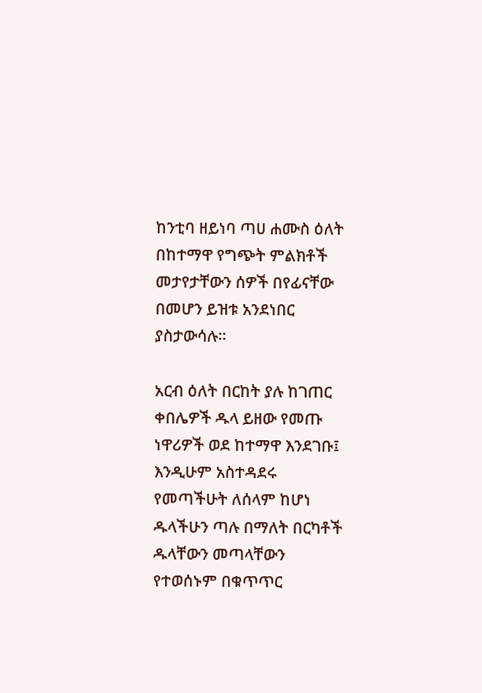ከንቲባ ዘይነባ ጣሀ ሐሙስ ዕለት በከተማዋ የግጭት ምልክቶች መታየታቸውን ሰዎች በየፊናቸው በመሆን ይዝቱ አንደነበር ያስታውሳሉ።

አርብ ዕለት በርከት ያሉ ከገጠር ቀበሌዎች ዱላ ይዘው የመጡ ነዋሪዎች ወደ ከተማዋ እንደገቡ፤ እንዲሁም አስተዳደሩ የመጣችሁት ለሰላም ከሆነ ዱላችሁን ጣሉ በማለት በርካቶች ዱላቸውን መጣላቸውን የተወሰኑም በቁጥጥር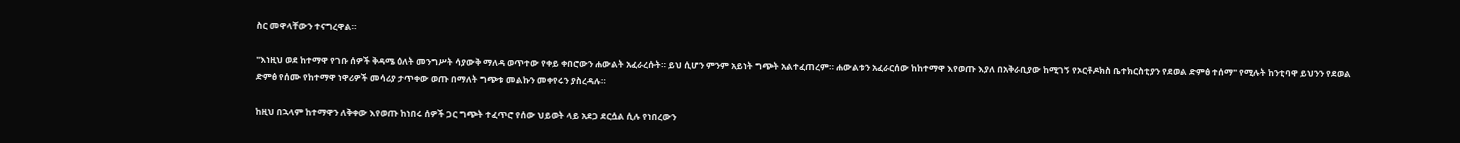ስር መዋላቸውን ተናግረዋል።

"እነዚህ ወደ ከተማዋ የገቡ ሰዎች ቅዳሜ ዕለት መንግሥት ሳያውቅ ማለዳ ወጥተው የቀይ ቀበሮውን ሐውልት አፈራረሱት። ይህ ሲሆን ምንም አይነት ግጭት አልተፈጠረም። ሐውልቱን አፈራርሰው ከከተማዋ እየወጡ እያለ በአቅራቢያው ከሚገኝ የኦርቶዶክስ ቤተክርስቲያን የደወል ድምፅ ተሰማ" የሚሉት ከንቲባዋ ይህንን የደወል ድምፅ የሰሙ የከተማዋ ነዋሪዎች መሳሪያ ታጥቀው ወጡ በማለት ግጭቱ መልኩን መቀየሩን ያስረዳሉ።

ከዚህ በኋላም ከተማዋን ለቅቀው እየወጡ ከነበሩ ሰዎች ጋር ግጭት ተፈጥሮ የሰው ህይወት ላይ አደጋ ደርሷል ሲሉ የነበረውን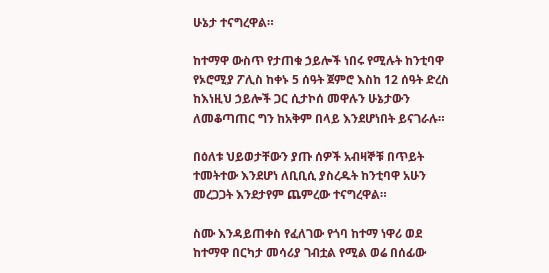ሁኔታ ተናግረዋል።

ከተማዋ ውስጥ የታጠቁ ኃይሎች ነበሩ የሚሉት ከንቲባዋ የኦሮሚያ ፖሊስ ከቀኑ 5 ሰዓት ጀምሮ እስከ 12 ሰዓት ድረስ ከእነዚህ ኃይሎች ጋር ሲታኮሰ መዋሉን ሁኔታውን ለመቆጣጠር ግን ከአቅም በላይ እንደሆነበት ይናገራሉ።

በዕለቱ ህይወታቸውን ያጡ ሰዎች አብዛኞቹ በጥይት ተመትተው እንደሆነ ለቢቢሲ ያስረዱት ከንቲባዋ አሁን መረጋጋት እንደታየም ጨምረው ተናግረዋል።

ስሙ እንዳይጠቀስ የፈለገው የጎባ ከተማ ነዋሪ ወደ ከተማዋ በርካታ መሳሪያ ገብቷል የሚል ወሬ በሰፊው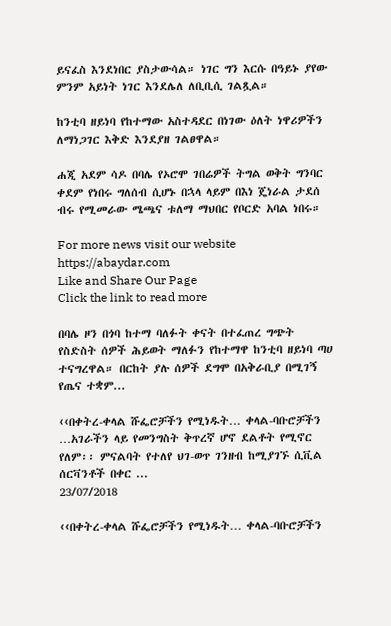ይናፈስ እንደነበር ያስታውሳል። ነገር ግን እርሱ በዓይኑ ያየው ምንም አይነት ነገር እንደሌለ ለቢቢሲ ገልጿል።

ከንቲባ ዘይነባ የከተማው አስተዳደር በነገው ዕለት ነዋሪዎችን ለማነጋገር እቅድ እንደያዘ ገልፀዋል።

ሐጂ አደም ሳዶ በባሌ የኦሮሞ ገበሬዎች ትግል ወቅት ግንባር ቀደም የነበሩ ግለሰብ ሲሆኑ በኋላ ላይም በእነ ጄነራል ታደሰ ብሩ የሚመራው ሜጫና ቱለማ ማህበር የቦርድ አባል ነበሩ።

For more news visit our website https://abaydar.com
Like and Share Our Page
Click the link to read more

በባሌ ዞን በጎባ ከተማ ባለፉት ቀናት በተፈጠረ ግጭት የስድስት ሰዎች ሕይወት ማለፉን የከተማዋ ከንቲባ ዘይነባ ጣሀ ተናግረዋል። በርከት ያሉ ሰዎች ደግሞ በአቅራቢያ በሚገኝ የጤና ተቋም...

‹‹በቀትረ-ቀላል ሹፌሮቻችን የሚነዱት… ቀላል-ባቡሮቻችን …አገራችን ላይ የመንግስት ቅጥረኛ ሆኖ ደልቶት የሚኖር የለም፡፡ ምናልባት የተለየ ህገ-ወጥ ገንዘብ ከሚያገኙ ሲቪል ሰርቫንቶች በቀር ...
23/07/2018

‹‹በቀትረ-ቀላል ሹፌሮቻችን የሚነዱት… ቀላል-ባቡሮቻችን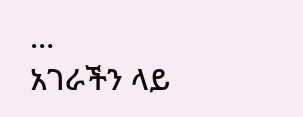…
አገራችን ላይ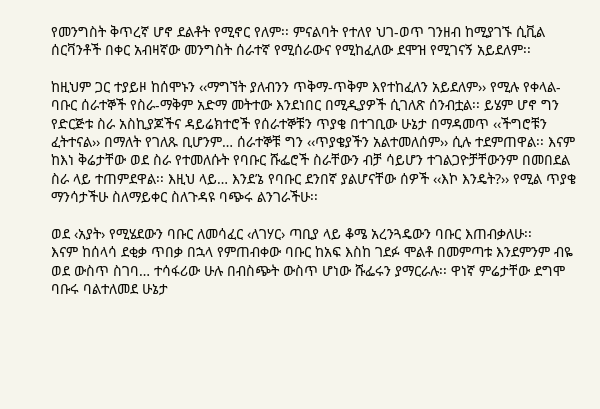የመንግስት ቅጥረኛ ሆኖ ደልቶት የሚኖር የለም፡፡ ምናልባት የተለየ ህገ-ወጥ ገንዘብ ከሚያገኙ ሲቪል ሰርቫንቶች በቀር አብዛኛው መንግስት ሰራተኛ የሚሰራውና የሚከፈለው ደሞዝ የሚገናኝ አይደለም፡፡

ከዚህም ጋር ተያይዞ ከሰሞኑን ‹‹ማግኘት ያለብንን ጥቅማ-ጥቅም እየተከፈለን አይደለም›› የሚሉ የቀላል-ባቡር ሰራተኞች የስራ-ማቅም አድማ መትተው እንደነበር በሚዲያዎች ሲገለጽ ሰንብቷል፡፡ ይሄም ሆኖ ግን የድርጅቱ ስራ አስኪያጆችና ዳይሬክተሮች የሰራተኞቹን ጥያቄ በተገቢው ሁኔታ በማዳመጥ ‹‹ችግሮቹን ፈትተናል›› በማለት የገለጹ ቢሆንም… ሰራተኞቹ ግን ‹‹ጥያቄያችን አልተመለሰም›› ሲሉ ተደምጠዋል፡፡ እናም ከእነ ቅሬታቸው ወደ ስራ የተመለሱት የባቡር ሹፌሮች ስራቸውን ብቻ ሳይሆን ተገልጋዮቻቸውንም በመበደል ስራ ላይ ተጠምደዋል፡፡ እዚህ ላይ… እንደ’ኔ የባቡር ደንበኛ ያልሆናቸው ሰዎች ‹‹እኮ እንዴት?›› የሚል ጥያቄ ማንሳታችሁ ስለማይቀር ስለጉዳዩ ባጭሩ ልንገራችሁ፡፡

ወደ ‹አያት› የሚሄደውን ባቡር ለመሳፈር ‹ለገሃር› ጣቢያ ላይ ቆሜ አረንጓዴውን ባቡር እጠብቃለሁ፡፡
እናም ከሰላሳ ደቂቃ ጥበቃ በኋላ የምጠብቀው ባቡር ከአፍ እስከ ገደፉ ሞልቶ በመምጣቱ እንደምንም ብዬ ወደ ውስጥ ስገባ… ተሳፋሪው ሁሉ በብስጭት ውስጥ ሆነው ሹፌሩን ያማርራሉ፡፡ ዋነኛ ምሬታቸው ደግሞ ባቡሩ ባልተለመደ ሁኔታ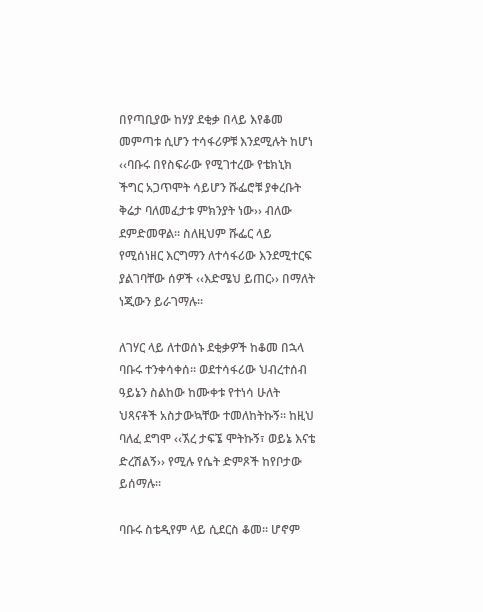በየጣቢያው ከሃያ ደቂቃ በላይ እየቆመ መምጣቱ ሲሆን ተሳፋሪዎቹ እንደሚሉት ከሆነ ‹‹ባቡሩ በየስፍራው የሚገተረው የቴክኒክ ችግር አጋጥሞት ሳይሆን ሹፌሮቹ ያቀረቡት ቅሬታ ባለመፈታቱ ምክንያት ነው›› ብለው ደምድመዋል፡፡ ስለዚህም ሹፌር ላይ የሚሰነዘር እርግማን ለተሳፋሪው እንደሚተርፍ ያልገባቸው ሰዎች ‹‹እድሜህ ይጠር›› በማለት ነጂውን ይራገማሉ፡፡

ለገሃር ላይ ለተወሰኑ ደቂቃዎች ከቆመ በኋላ ባቡሩ ተንቀሳቀሰ፡፡ ወደተሳፋሪው ህብረተሰብ ዓይኔን ስልከው ከሙቀቱ የተነሳ ሁለት ህጻናቶች አስታውኳቸው ተመለከትኩኝ፡፡ ከዚህ ባለፈ ደግሞ ‹‹ኧረ ታፍኜ ሞትኩኝ፣ ወይኔ እናቴ ድረሽልኝ›› የሚሉ የሴት ድምጾች ከየቦታው ይሰማሉ፡፡

ባቡሩ ስቴዲየም ላይ ሲደርስ ቆመ፡፡ ሆኖም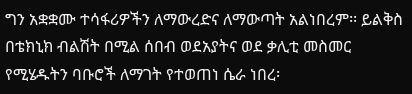ግን አቋቋሙ ተሳፋሪዎችን ለማውረድና ለማውጣት አልነበረም፡፡ ይልቅስ በቴክኒክ ብልሽት በሚል ሰበብ ወደአያትና ወደ ቃሊቲ መስመር የሚሄዱትን ባቡሮች ለማገት የተወጠነ ሴራ ነበረ፡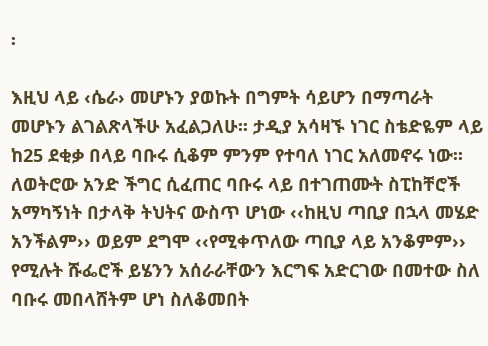፡

እዚህ ላይ ‹ሴራ› መሆኑን ያወኩት በግምት ሳይሆን በማጣራት መሆኑን ልገልጽላችሁ አፈልጋለሁ፡፡ ታዲያ አሳዛኙ ነገር ስቴድዬም ላይ ከ25 ደቂቃ በላይ ባቡሩ ሲቆም ምንም የተባለ ነገር አለመኖሩ ነው፡፡ ለወትሮው አንድ ችግር ሲፈጠር ባቡሩ ላይ በተገጠሙት ስፒከቸሮች አማካኝነት በታላቅ ትህትና ውስጥ ሆነው ‹‹ከዚህ ጣቢያ በኋላ መሄድ አንችልም›› ወይም ደግሞ ‹‹የሚቀጥለው ጣቢያ ላይ አንቆምም›› የሚሉት ሹፌሮች ይሄንን አሰራራቸውን እርግፍ አድርገው በመተው ስለ ባቡሩ መበላሸትም ሆነ ስለቆመበት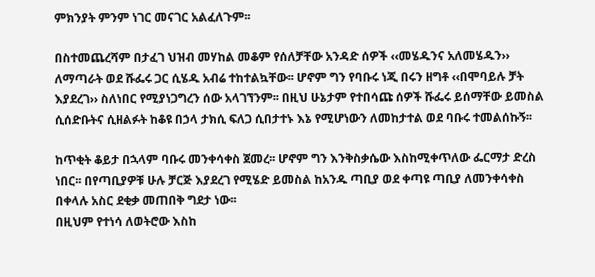ምክንያት ምንም ነገር መናገር አልፈለጉም፡፡

በስተመጨረሻም በታፈገ ህዝብ መሃከል መቆም የሰለቻቸው አንዳድ ሰዎች ‹‹መሄዱንና አለመሄዱን›› ለማጣራት ወደ ሹፌሩ ጋር ሲሄዱ አብሬ ተከተልኳቸው፡፡ ሆኖም ግን የባቡሩ ነጂ በሩን ዘግቶ ‹‹በሞባይሉ ቻት እያደረገ›› ስለነበር የሚያነጋግረን ሰው አላገኘንም፡፡ በዚህ ሁኔታም የተበሳጩ ሰዎች ሹፌሩ ይሰማቸው ይመስል ሲሰድቡትና ሲዘልፉት ከቆዩ በኃላ ታክሲ ፍለጋ ሲበታተኑ እኔ የሚሆነውን ለመከታተል ወደ ባቡሩ ተመልሰኩኝ፡፡

ከጥቂት ቆይታ በኋላም ባቡሩ መንቀሳቀስ ጀመረ፡፡ ሆኖም ግን እንቅስቃሴው እስከሚቀጥለው ፌርማታ ድረስ ነበር፡፡ በየጣቢያዎቹ ሁሉ ቻርጅ እያደረገ የሚሄድ ይመስል ከአንዱ ጣቢያ ወደ ቀጣዩ ጣቢያ ለመንቀሳቀስ በቀላሉ አስር ደቂቃ መጠበቅ ግደታ ነው፡፡
በዚህም የተነሳ ለወትሮው እስከ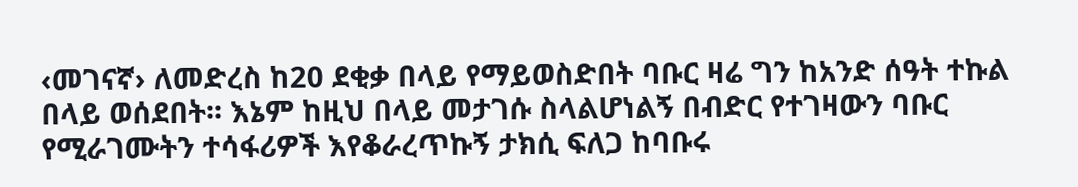‹መገናኛ› ለመድረስ ከ20 ደቂቃ በላይ የማይወስድበት ባቡር ዛሬ ግን ከአንድ ሰዓት ተኩል በላይ ወሰደበት፡፡ እኔም ከዚህ በላይ መታገሱ ስላልሆነልኝ በብድር የተገዛውን ባቡር የሚራገሙትን ተሳፋሪዎች እየቆራረጥኩኝ ታክሲ ፍለጋ ከባቡሩ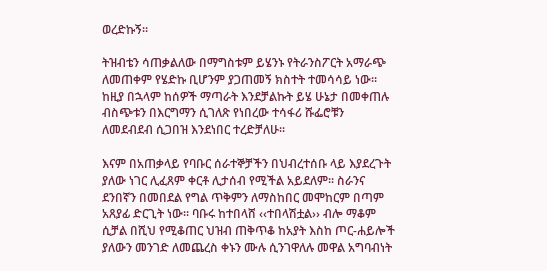ወረድኩኝ፡፡

ትዝብቴን ሳጠቃልለው በማግስቱም ይሄንኑ የትራንስፖርት አማራጭ ለመጠቀም የሄድኩ ቢሆንም ያጋጠመኝ ክስተት ተመሳሳይ ነው፡፡ ከዚያ በኋላም ከሰዎች ማጣራት እንደቻልኩት ይሄ ሁኔታ በመቀጠሉ ብስጭቱን በእርግማን ሲገለጽ የነበረው ተሳፋሪ ሹፌሮቹን ለመደብደብ ሲጋበዝ እንደነበር ተረድቻለሁ፡፡

እናም በአጠቃላይ የባቡር ሰራተኞቻችን በህብረተሰቡ ላይ እያደረጉት ያለው ነገር ሊፈጸም ቀርቶ ሊታሰብ የሚችል አይደለም፡፡ ስራንና ደንበኛን በመበደል የግል ጥቅምን ለማስከበር መሞከርም በጣም አጸያፊ ድርጊት ነው፡፡ ባቡሩ ከተበላሸ ‹‹ተበላሽቷል›› ብሎ ማቆም ሲቻል በሺህ የሚቆጠር ህዝብ ጠቅጥቆ ከአያት እስከ ጦር-ሐይሎች ያለውን መንገድ ለመጨረስ ቀኑን ሙሉ ሲንገዋለሉ መዋል አግባብነት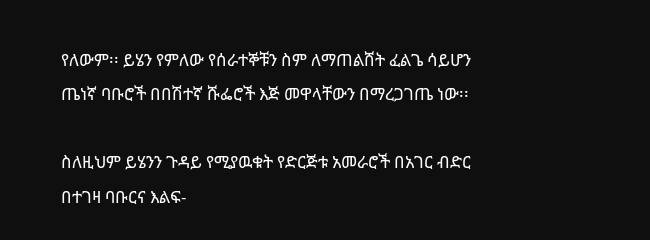የለውም፡፡ ይሄን የምለው የሰራተኞቹን ስም ለማጠልሸት ፈልጌ ሳይሆን ጤነኛ ባቡሮች በበሽተኛ ሹፌሮች እጅ መዋላቸውን በማረጋገጤ ነው፡፡

ስለዚህም ይሄንን ጉዳይ የሚያዉቁት የድርጅቱ አመራሮች በአገር ብድር በተገዛ ባቡርና እልፍ-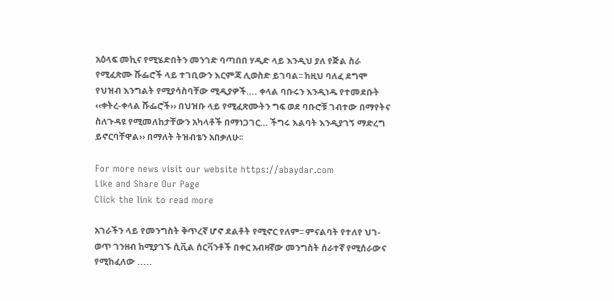አዕላፍ መኪና የሚሄድበትን መንገድ ባጣበበ ሃዲድ ላይ እንዲህ ያለ የጅል ስራ የሚፈጽሙ ሹፌሮች ላይ ተገቢውን እርምጃ ሊወስድ ይገባል፡፡ ከዚህ ባለፈ ደግሞ የህዝብ እንግልት የሚያሳስባቸው ሚዲያዎች…. ቀላል ባቡሩን እንዲነዱ የተመደቡት ‹‹ቀትረ-ቀላል ሹፌሮች›› በህዝቡ ላይ የሚፈጽሙትን ግፍ ወደ ባቡሮቹ ገብተው በማየትና ስለጉዳዩ የሚመለከታቸውን አካላቶች በማነጋገር… ችግሩ እልባት እንዲያገኝ ማድረግ ይኖርባቸዋል›› በማለት ትዝብቴን አበቃለሁ፡፡

For more news visit our website https://abaydar.com
Like and Share Our Page
Click the link to read more

አገራችን ላይ የመንግስት ቅጥረኛ ሆኖ ደልቶት የሚኖር የለም፡፡ ምናልባት የተለየ ህገ-ወጥ ገንዘብ ከሚያገኙ ሲቪል ሰርቫንቶች በቀር አብዛኛው መንግስት ሰራተኛ የሚሰራውና የሚከፈለው .....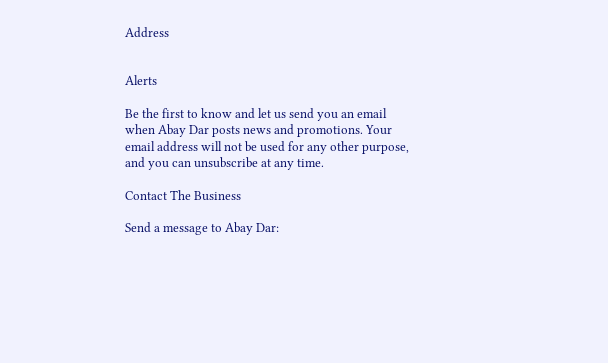Address


Alerts

Be the first to know and let us send you an email when Abay Dar posts news and promotions. Your email address will not be used for any other purpose, and you can unsubscribe at any time.

Contact The Business

Send a message to Abay Dar: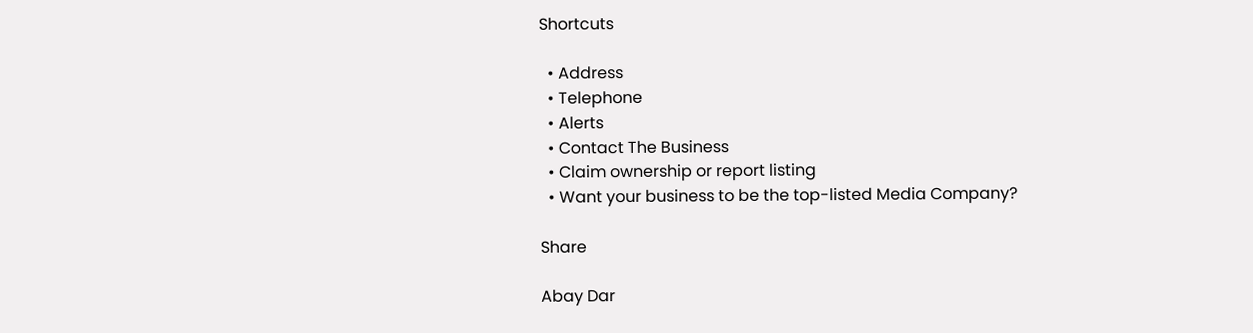Shortcuts

  • Address
  • Telephone
  • Alerts
  • Contact The Business
  • Claim ownership or report listing
  • Want your business to be the top-listed Media Company?

Share

Abay Dar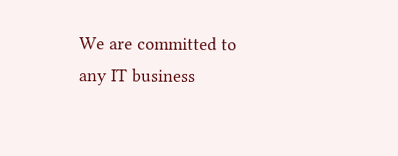We are committed to any IT business